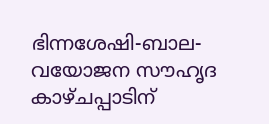ഭിന്നശേഷി-ബാല-വയോജന സൗഹൃദ കാഴ്ചപ്പാടിന്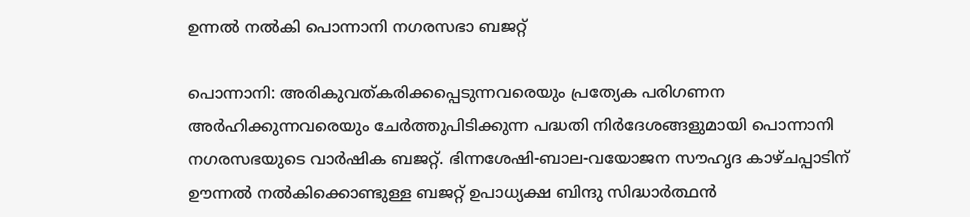ഉന്നല്‍ നല്‍കി പൊന്നാനി നഗരസഭാ ബജറ്റ്

പൊന്നാനി: അരികുവത്കരിക്കപ്പെടുന്നവരെയും പ്രത്യേക പരിഗണന അര്‍ഹിക്കുന്നവരെയും ചേര്‍ത്തുപിടിക്കുന്ന പദ്ധതി നിര്‍ദേശങ്ങളുമായി പൊന്നാനി നഗരസഭയുടെ വാര്‍ഷിക ബജറ്റ്. ഭിന്നശേഷി-ബാല-വയോജന സൗഹൃദ കാഴ്ചപ്പാടിന് ഊന്നല്‍ നല്‍കിക്കൊണ്ടുള്ള ബജറ്റ് ഉപാധ്യക്ഷ ബിന്ദു സിദ്ധാര്‍ത്ഥന്‍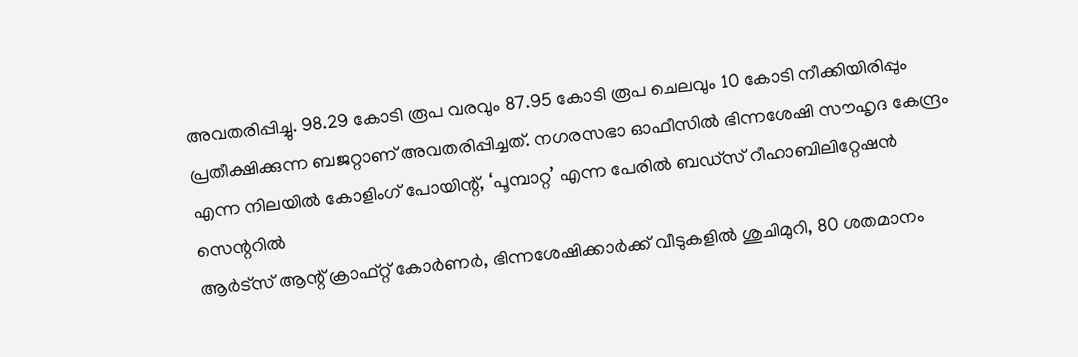അവതരിപ്പിച്ചു. 98.29 കോടി രൂപ വരവും 87.95 കോടി രൂപ ചെലവും 10 കോടി നീക്കിയിരിപ്പും പ്രതീക്ഷിക്കുന്ന ബജറ്റാണ് അവതരിപ്പിച്ചത്. നഗരസഭാ ഓഫീസില്‍ ഭിന്നശേഷി സൗഹൃദ കേന്ദ്രം എന്ന നിലയില്‍ കോളിംഗ് പോയിന്റ്, ‘പൂമ്പാറ്റ’ എന്ന പേരില്‍ ബഡ്സ് റീഹാബിലിറ്റേഷന്‍ സെന്ററില്‍
ആര്‍ട്സ് ആന്റ് ക്രാഫ്റ്റ് കോര്‍ണര്‍, ഭിന്നശേഷിക്കാര്‍ക്ക് വീടുകളില്‍ ശുചിമുറി, 80 ശതമാനം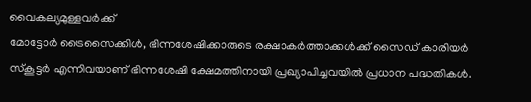വൈകല്യമുള്ളവര്‍ക്ക്
മോട്ടോര്‍ ട്രൈസൈക്കിള്‍, ഭിന്നശേഷിക്കാരുടെ രക്ഷാകര്‍ത്താക്കള്‍ക്ക് സൈഡ് കാരിയര്‍ സ്‌കൂട്ടര്‍ എന്നിവയാണ് ഭിന്നശേഷി ക്ഷേമത്തിനായി പ്രഖ്യാപിച്ചവയില്‍ പ്രധാന പദ്ധതികള്‍.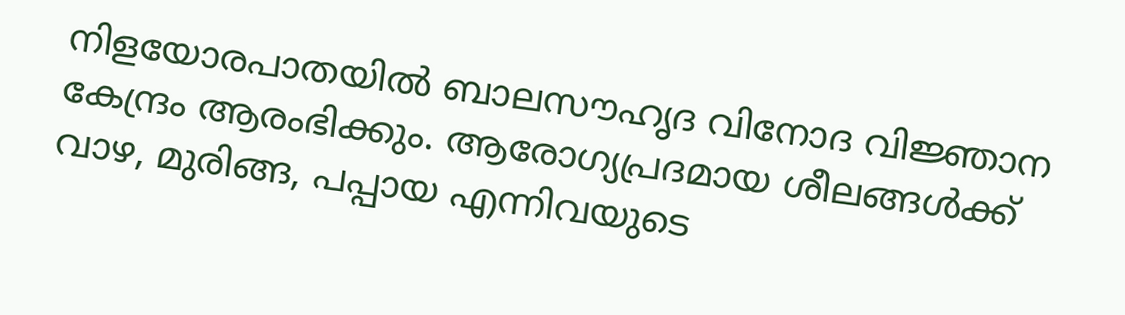നിളയോരപാതയില്‍ ബാലസൗഹൃദ വിനോദ വിജ്ഞാന കേന്ദ്രം ആരംഭിക്കും. ആരോഗ്യപ്രദമായ ശീലങ്ങള്‍ക്ക് വാഴ, മുരിങ്ങ, പപ്പായ എന്നിവയുടെ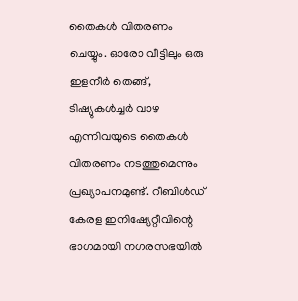തൈകള്‍ വിതരണം ചെയ്യും. ഓരോ വീട്ടിലും ഒരു ഇളനീര്‍ തെങ്ങ്, ടിഷ്യുകള്‍ച്ചര്‍ വാഴ എന്നിവയുടെ തൈകള്‍ വിതരണം നടത്തുമെന്നും പ്രഖ്യാപനമുണ്ട്. റീബിള്‍ഡ് കേരള ഇനിഷ്യേറ്റീവിന്റെ ഭാഗമായി നഗരസഭയില്‍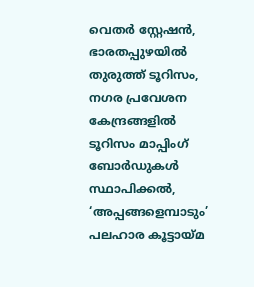വെതര്‍ സ്റ്റേഷന്‍, ഭാരതപ്പുഴയില്‍
തുരുത്ത് ടൂറിസം, നഗര പ്രവേശന കേന്ദ്രങ്ങളില്‍ ടൂറിസം മാപ്പിംഗ് ബോര്‍ഡുകള്‍ സ്ഥാപിക്കല്‍, ‘അപ്പങ്ങളെമ്പാടും’ പലഹാര കൂട്ടായ്മ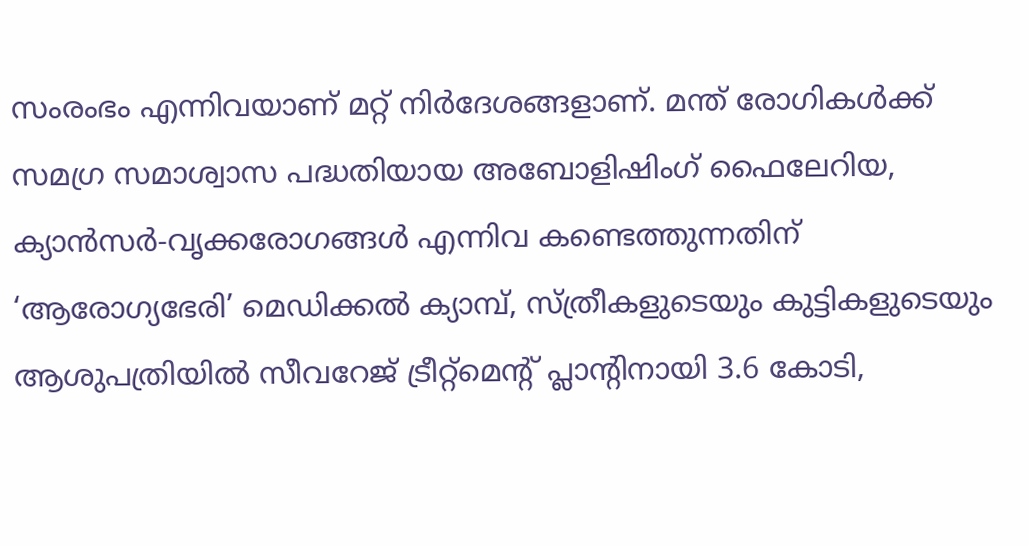സംരംഭം എന്നിവയാണ് മറ്റ് നിര്‍ദേശങ്ങളാണ്. മന്ത് രോഗികള്‍ക്ക് സമഗ്ര സമാശ്വാസ പദ്ധതിയായ അബോളിഷിംഗ് ഫൈലേറിയ, ക്യാന്‍സര്‍-വൃക്കരോഗങ്ങള്‍ എന്നിവ കണ്ടെത്തുന്നതിന് ‘ആരോഗ്യഭേരി’ മെഡിക്കല്‍ ക്യാമ്പ്, സ്ത്രീകളുടെയും കുട്ടികളുടെയും ആശുപത്രിയില്‍ സീവറേജ് ട്രീറ്റ്മെന്റ് പ്ലാന്റിനായി 3.6 കോടി,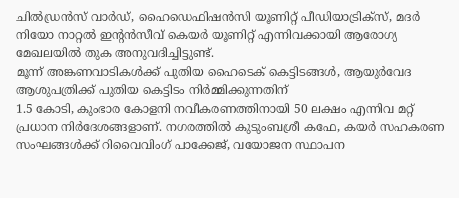ചില്‍ഡ്രന്‍സ് വാര്‍ഡ്, ഹൈഡെഫിഷന്‍സി യൂണിറ്റ് പീഡിയാട്രിക്സ്, മദര്‍ നിയോ നാറ്റല്‍ ഇന്റന്‍സീവ് കെയര്‍ യൂണിറ്റ് എന്നിവക്കായി ആരോഗ്യ മേഖലയില്‍ തുക അനുവദിച്ചിട്ടുണ്ട്.
മൂന്ന് അങ്കണവാടികള്‍ക്ക് പുതിയ ഹൈടെക് കെട്ടിടങ്ങള്‍, ആയുര്‍വേദ ആശുപത്രിക്ക് പുതിയ കെട്ടിടം നിര്‍മ്മിക്കുന്നതിന്
1.5 കോടി, കുംഭാര കോളനി നവീകരണത്തിനായി 50 ലക്ഷം എന്നിവ മറ്റ് പ്രധാന നിര്‍ദേശങ്ങളാണ്. നഗരത്തില്‍ കുടുംബശ്രീ കഫേ, കയര്‍ സഹകരണ സംഘങ്ങള്‍ക്ക് റിവൈവിംഗ് പാക്കേജ്, വയോജന സ്ഥാപന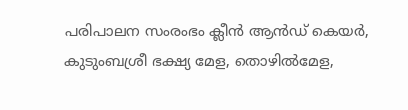പരിപാലന സംരംഭം ക്ലീന്‍ ആന്‍ഡ് കെയര്‍, കുടുംബശ്രീ ഭക്ഷ്യ മേള, തൊഴില്‍മേള,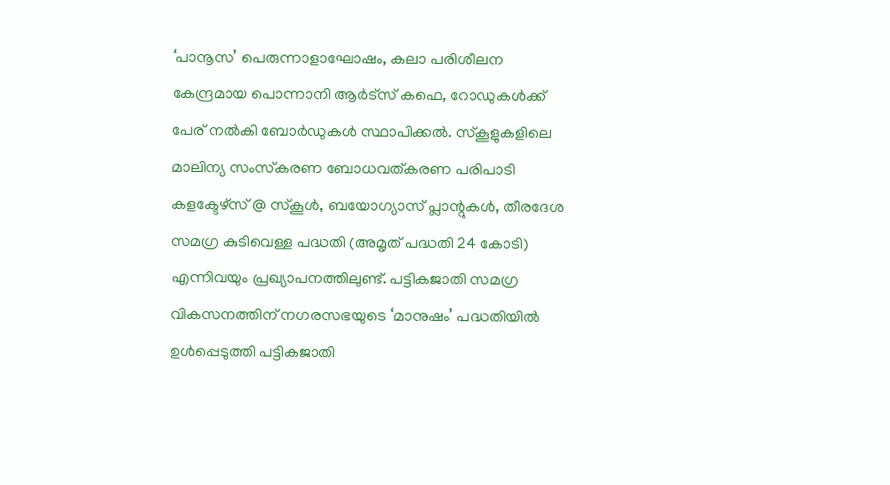‘പാനൂസ’ പെരുന്നാളാഘോഷം, കലാ പരിശീലന കേന്ദ്രമായ പൊന്നാനി ആര്‍ട്സ് കഫെ, റോഡുകള്‍ക്ക് പേര് നല്‍കി ബോര്‍ഡുകള്‍ സ്ഥാപിക്കല്‍. സ്‌കൂളുകളിലെ മാലിന്യ സംസ്‌കരണ ബോധവത്കരണ പരിപാടി കളക്ടേഴ്സ് @ സ്‌കൂള്‍, ബയോഗ്യാസ് പ്ലാന്റുകള്‍, തീരദേശ സമഗ്ര കുടിവെള്ള പദ്ധതി (അമൃത് പദ്ധതി 24 കോടി) എന്നിവയും പ്രഖ്യാപനത്തിലുണ്ട്. പട്ടികജാതി സമഗ്ര വികസനത്തിന് നഗരസഭയുടെ ‘മാനുഷം’ പദ്ധതിയില്‍ ഉള്‍പ്പെടുത്തി പട്ടികജാതി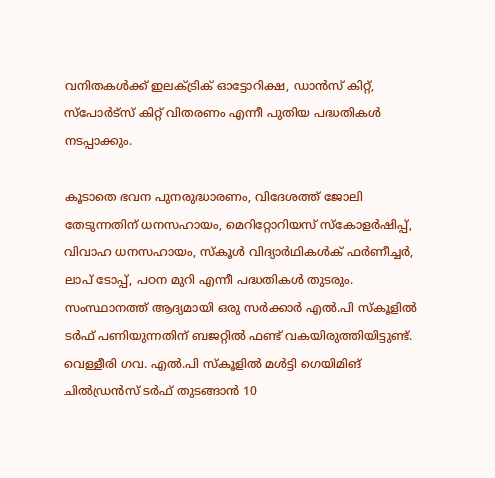വനിതകള്‍ക്ക് ഇലക്ട്രിക് ഓട്ടോറിക്ഷ, ഡാന്‍സ് കിറ്റ്, സ്പോര്‍ട്സ് കിറ്റ് വിതരണം എന്നീ പുതിയ പദ്ധതികള്‍ നടപ്പാക്കും.

കൂടാതെ ഭവന പുനരുദ്ധാരണം, വിദേശത്ത് ജോലി തേടുന്നതിന് ധനസഹായം, മെറിറ്റോറിയസ് സ്‌കോളര്‍ഷിപ്പ്, വിവാഹ ധനസഹായം, സ്‌കൂള്‍ വിദ്യാര്‍ഥികള്‍ക് ഫര്‍ണീച്ചര്‍, ലാപ് ടോപ്പ്, പഠന മുറി എന്നീ പദ്ധതികള്‍ തുടരും. സംസ്ഥാനത്ത് ആദ്യമായി ഒരു സര്‍ക്കാര്‍ എല്‍.പി സ്‌കൂളില്‍ ടര്‍ഫ് പണിയുന്നതിന് ബജറ്റില്‍ ഫണ്ട് വകയിരുത്തിയിട്ടുണ്ട്. വെള്ളീരി ഗവ. എല്‍.പി സ്‌കൂളില്‍ മള്‍ട്ടി ഗെയിമിങ് ചില്‍ഡ്രന്‍സ് ടര്‍ഫ് തുടങ്ങാന്‍ 10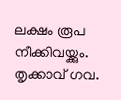ലക്ഷം രൂപ നീക്കിവയ്ക്കും. തൃക്കാവ് ഗവ.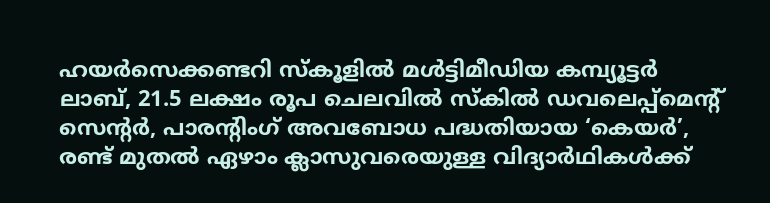ഹയര്‍സെക്കണ്ടറി സ്‌കൂളില്‍ മള്‍ട്ടിമീഡിയ കമ്പ്യൂട്ടര്‍ ലാബ്, 21.5 ലക്ഷം രൂപ ചെലവില്‍ സ്‌കില്‍ ഡവലെപ്പ്മെന്റ് സെന്റര്‍, പാരന്റിംഗ് അവബോധ പദ്ധതിയായ ‘കെയര്‍’, രണ്ട് മുതല്‍ ഏഴാം ക്ലാസുവരെയുള്ള വിദ്യാര്‍ഥികള്‍ക്ക്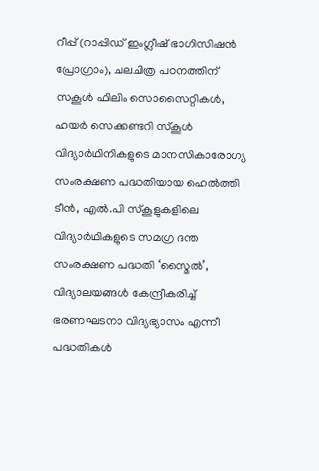റീപ്പ് (റാപ്പിഡ് ഇംഗ്ലീഷ് ഭാഗിസിഷന്‍ പ്രോഗ്രാം), ചലചിത്ര പഠനത്തിന് സകൂള്‍ ഫിലിം സൊസൈറ്റികള്‍, ഹയര്‍ സെക്കണ്ടറി സ്‌കൂള്‍ വിദ്യാര്‍ഥിനികളുടെ മാനസികാരോഗ്യ സംരക്ഷണ പദ്ധതിയായ ഹെല്‍ത്തി ടീന്‍, എല്‍.പി സ്‌കൂളുകളിലെ വിദ്യാര്‍ഥികളുടെ സമഗ്ര ദന്ത സംരക്ഷണ പദ്ധതി ‘സ്മൈല്‍’, വിദ്യാലയങ്ങള്‍ കേന്ദ്രീകരിച്ച് ഭരണഘടനാ വിദ്യഭ്യാസം എന്നീ പദ്ധതികള്‍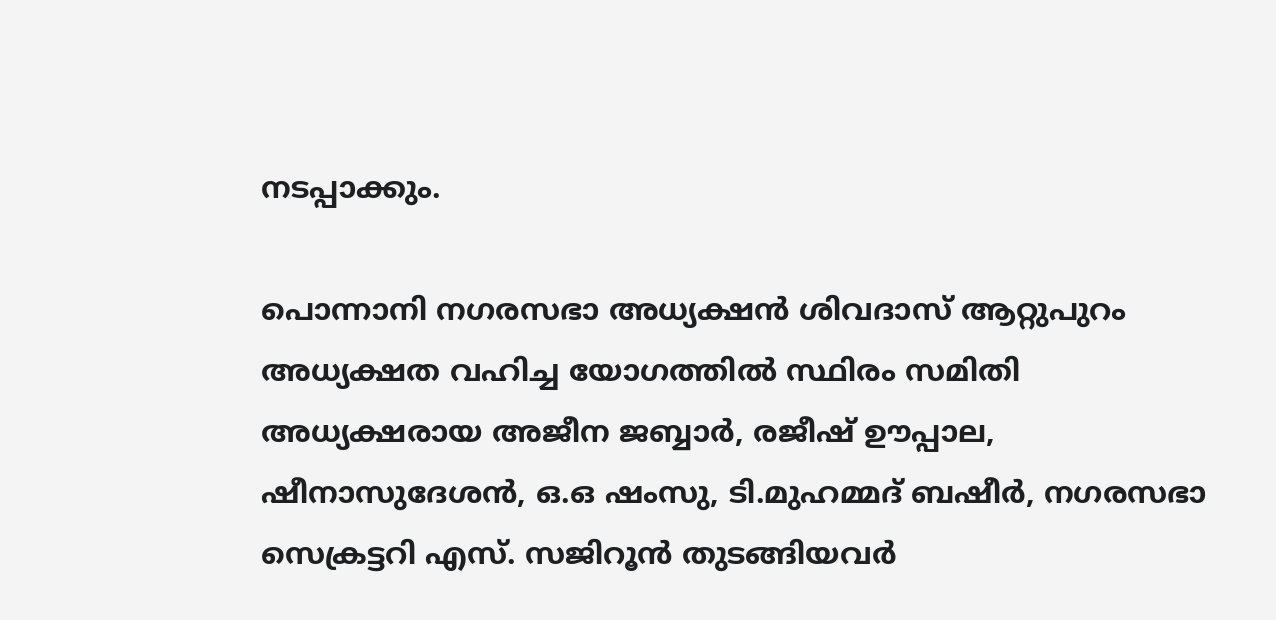നടപ്പാക്കും.

പൊന്നാനി നഗരസഭാ അധ്യക്ഷന്‍ ശിവദാസ് ആറ്റുപുറം അധ്യക്ഷത വഹിച്ച യോഗത്തില്‍ സ്ഥിരം സമിതി അധ്യക്ഷരായ അജീന ജബ്ബാര്‍, രജീഷ് ഊപ്പാല, ഷീനാസുദേശന്‍, ഒ.ഒ ഷംസു, ടി.മുഹമ്മദ് ബഷീര്‍, നഗരസഭാ സെക്രട്ടറി എസ്. സജിറൂന്‍ തുടങ്ങിയവര്‍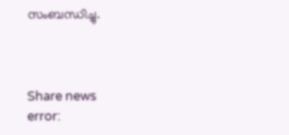സംബന്ധിച്ചു.



Share news
error: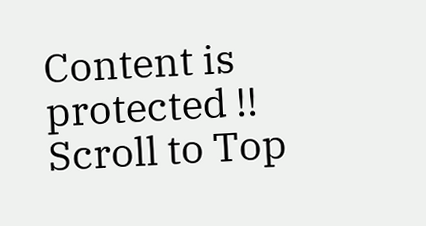Content is protected !!
Scroll to Top